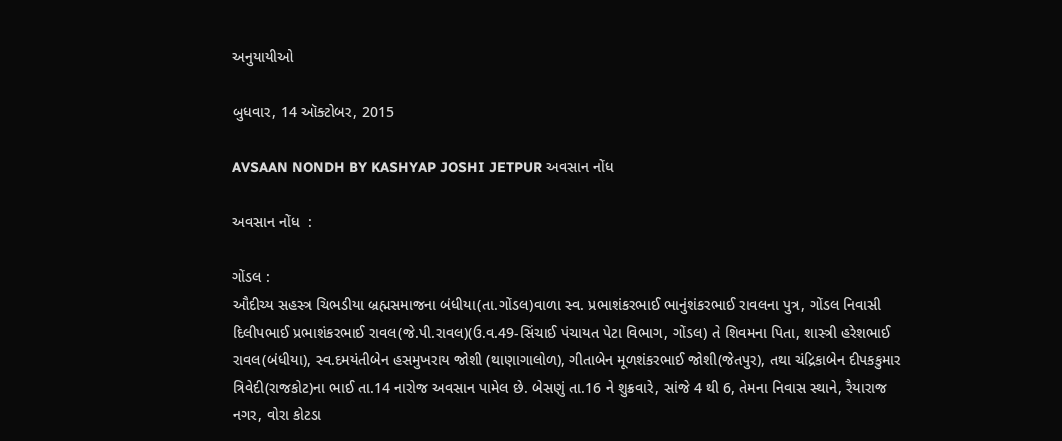અનુયાયીઓ

બુધવાર, 14 ઑક્ટોબર, 2015

AVSAAN NONDH BY KASHYAP JOSHI JETPUR અવસાન નોંધ

અવસાન નોંધ  :

ગોંડલ :
ઔદીચ્ય સહસ્ત્ર ચિભડીયા બ્રહ્મસમાજના બંધીયા(તા.ગોંડલ)વાળા સ્વ. પ્રભાશંકરભાઈ ભાનુંશંકરભાઈ રાવલના પુત્ર, ગોંડલ નિવાસી દિલીપભાઈ પ્રભાશંકરભાઈ રાવલ(જે.પી.રાવલ)(ઉ.વ.49-સિંચાઈ પંચાયત પેટા વિભાગ, ગોંડલ) તે શિવમના પિતા, શાસ્ત્રી હરેશભાઈ રાવલ(બંધીયા), સ્વ.દમયંતીબેન હસમુખરાય જોશી (થાણાગાલોળ), ગીતાબેન મૂળશંકરભાઈ જોશી(જેતપુર), તથા ચંદ્રિકાબેન દીપકકુમાર ત્રિવેદી(રાજકોટ)ના ભાઈ તા.14 નારોજ અવસાન પામેલ છે. બેસણું તા.16 ને શુક્રવારે, સાંજે 4 થી 6, તેમના નિવાસ સ્થાને, રૈયારાજ નગર, વોરા કોટડા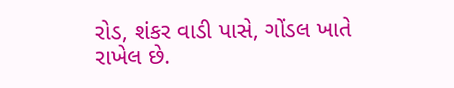રોડ, શંકર વાડી પાસે, ગોંડલ ખાતે રાખેલ છે.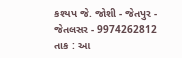કશ્યપ જે. જોશી - જેતપુર - જેતલસર - 9974262812
તાક : આ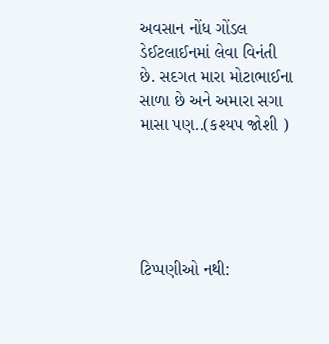અવસાન નોંધ ગોંડલ ડેઈટલાઈનમાં લેવા વિનંતી છે. સદગત મારા મોટાભાઈના સાળા છે અને અમારા સગા માસા પણ..(કશ્યપ જોશી )





ટિપ્પણીઓ નથી: